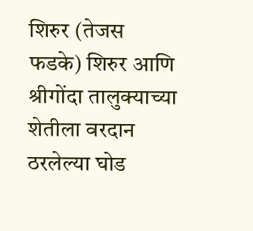शिरुर (तेजस फडके) शिरुर आणि श्रीगोंदा तालुक्याच्या शेतीला वरदान ठरलेल्या घोड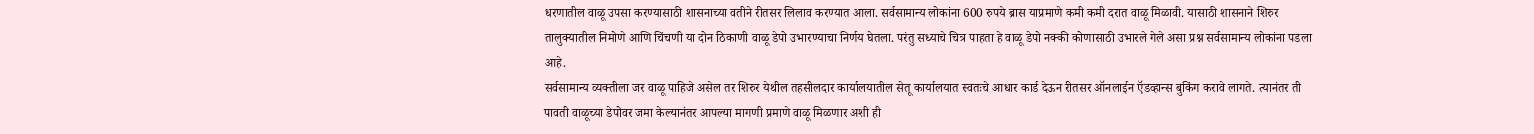धरणातील वाळू उपसा करण्यासाठी शासनाच्या वतीने रीतसर लिलाव करण्यात आला. सर्वसामान्य लोकांना 600 रुपये ब्रास याप्रमाणे कमी कमी दरात वाळू मिळावी. यासाठी शासनाने शिरुर तालुक्यातील निमोणे आणि चिंचणी या दोन ठिकाणी वाळू डेपो उभारण्याचा निर्णय घेतला. परंतु सध्याचे चित्र पाहता हे वाळू डेपो नक्की कोणासाठी उभारले गेले असा प्रश्न सर्वसामान्य लोकांना पडला आहे.
सर्वसामान्य व्यक्तीला जर वाळू पाहिजे असेल तर शिरुर येथील तहसीलदार कार्यालयातील सेतू कार्यालयात स्वतःचे आधार कार्ड देऊन रीतसर ऑनलाईन ऍडव्हान्स बुकिंग करावे लागते. त्यानंतर ती पावती वाळूच्या डेपोवर जमा केल्यानंतर आपल्या मागणी प्रमाणे वाळू मिळणार अशी ही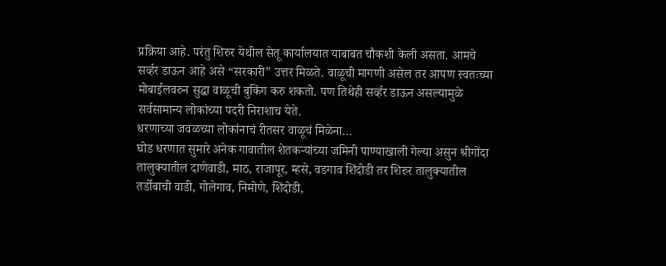प्रक्रिया आहे. परंतु शिरुर येथील सेतू कार्यालयात याबाबत चौकशी केली असता. आमचे सर्व्हर डाऊन आहे असे “सरकारी” उत्तर मिळते. वाळूची मागणी असेल तर आपण स्वतःच्या मोबाईलवरुन सुद्धा वाळूची बुकिंग करु शकतो. पण तिथेही सर्व्हर डाऊन असल्यामुळे सर्वसामान्य लोकांच्या पदरी निराशाच येते.
धरणाच्या जवळच्या लोकांनाचं रीतसर वाळूचं मिळेना…
घोड धरणात सुमारे अनेक गावातील शेतकऱ्यांच्या जमिनी पाण्याखाली गेल्या असुन श्रीगोंदा तालुक्यातील दाणेवाडी, माठ, राजापूर, म्हसे, वडगाव शिंदोडी तर शिरुर तालुक्यातील तर्डोबाची वाडी, गोलेगाव, निमोणे, शिंदोडी,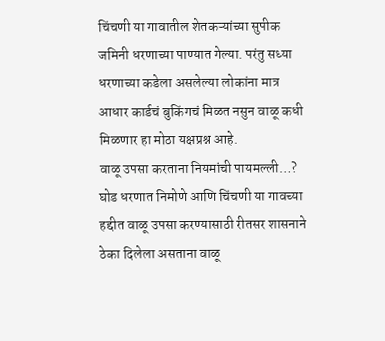चिंचणी या गावातील शेतकऱ्यांच्या सुपीक जमिनी धरणाच्या पाण्यात गेल्या. परंतु सध्या धरणाच्या कडेला असलेल्या लोकांना मात्र आधार कार्डचं बुकिंगचं मिळत नसुन वाळू कधी मिळणार हा मोठा यक्षप्रश्न आहे.
वाळू उपसा करताना नियमांची पायमल्ली…?
घोड धरणात निमोणे आणि चिंचणी या गावच्या हद्दीत वाळू उपसा करण्यासाठी रीतसर शासनाने ठेका दिलेला असताना वाळू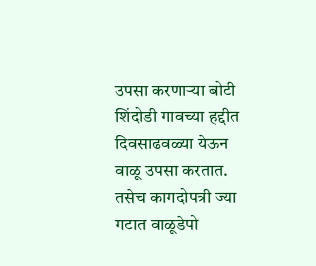उपसा करणाऱ्या बोटी शिंदोडी गावच्या हद्दीत दिवसाढवळ्या येऊन वाळू उपसा करतात. तसेच कागदोपत्री ज्या गटात वाळूडेपो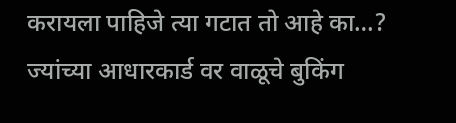करायला पाहिजे त्या गटात तो आहे का…? ज्यांच्या आधारकार्ड वर वाळूचे बुकिंग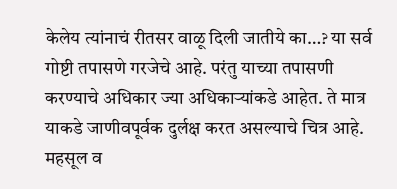केलेय त्यांनाचं रीतसर वाळू दिली जातीये का…? या सर्व गोष्टी तपासणे गरजेचे आहे. परंतु याच्या तपासणी करण्याचे अधिकार ज्या अधिकाऱ्यांकडे आहेत. ते मात्र याकडे जाणीवपूर्वक दुर्लक्ष करत असल्याचे चित्र आहे.
महसूल व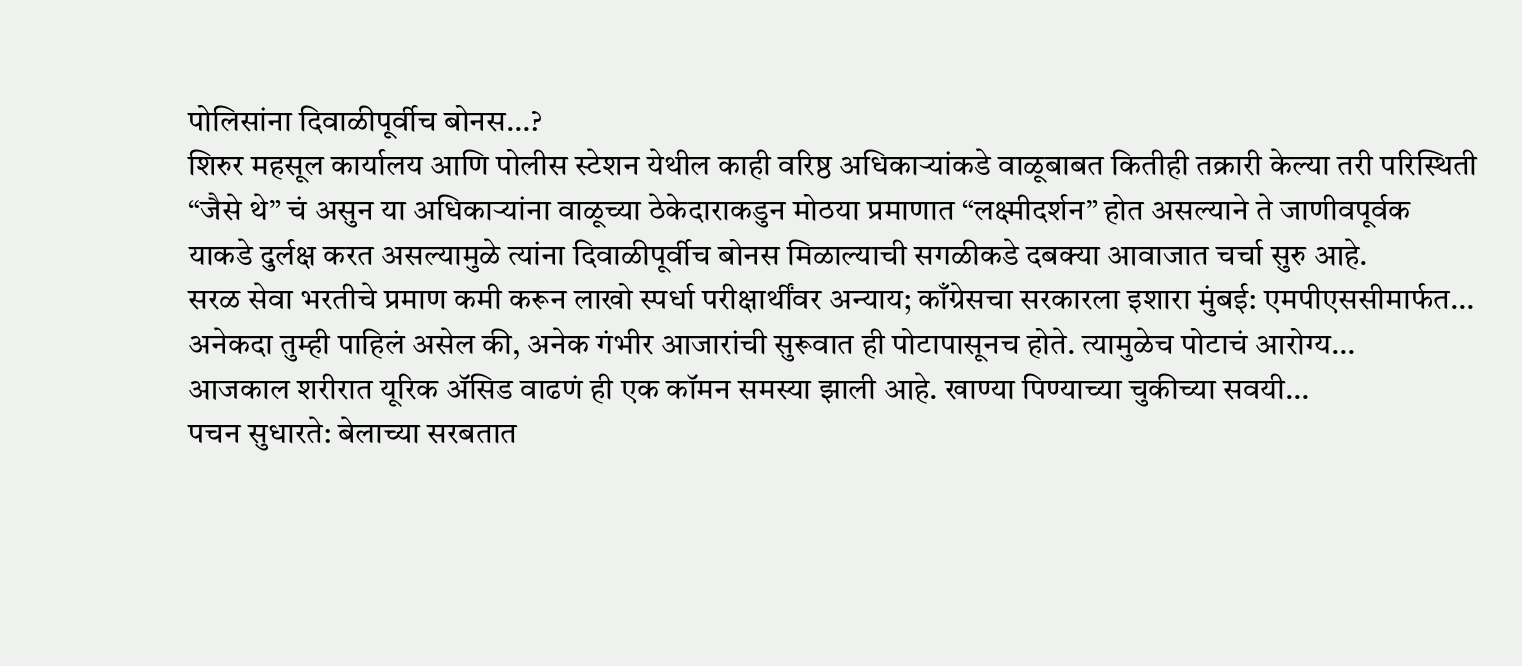पोलिसांना दिवाळीपूर्वीच बोनस…?
शिरुर महसूल कार्यालय आणि पोलीस स्टेशन येथील काही वरिष्ठ अधिकाऱ्यांकडे वाळूबाबत कितीही तक्रारी केल्या तरी परिस्थिती “जैसे थे” चं असुन या अधिकाऱ्यांना वाळूच्या ठेकेदाराकडुन मोठया प्रमाणात “लक्ष्मीदर्शन” होत असल्याने ते जाणीवपूर्वक याकडे दुर्लक्ष करत असल्यामुळे त्यांना दिवाळीपूर्वीच बोनस मिळाल्याची सगळीकडे दबक्या आवाजात चर्चा सुरु आहे.
सरळ सेवा भरतीचे प्रमाण कमी करून लाखो स्पर्धा परीक्षार्थींवर अन्याय; काँग्रेसचा सरकारला इशारा मुंबई: एमपीएससीमार्फत…
अनेकदा तुम्ही पाहिलं असेल की, अनेक गंभीर आजारांची सुरूवात ही पोटापासूनच होते. त्यामुळेच पोटाचं आरोग्य…
आजकाल शरीरात यूरिक ॲसिड वाढणं ही एक कॉमन समस्या झाली आहे. खाण्या पिण्याच्या चुकीच्या सवयी…
पचन सुधारते: बेलाच्या सरबतात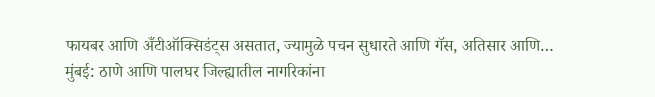फायबर आणि अँटीऑक्सिडंट्स असतात, ज्यामुळे पचन सुधारते आणि गॅस, अतिसार आणि…
मुंबई: ठाणे आणि पालघर जिल्ह्यातील नागरिकांना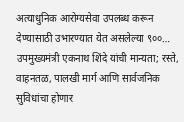अत्याधुनिक आरोग्यसेवा उपलब्ध करून देण्यासाठी उभारण्यात येत असलेल्या ९००…
उपमुख्यमंत्री एकनाथ शिंदे यांची मान्यता; रस्ते, वाहनतळ, पालखी मार्ग आणि सार्वजनिक सुविधांचा होणार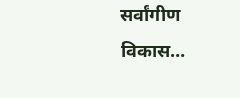सर्वांगीण विकास…